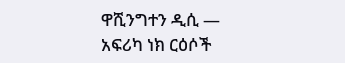ዋሺንግተን ዲሲ —
አፍሪካ ነክ ርዕሶች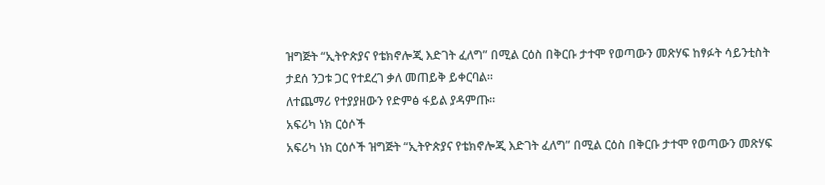ዝግጅት “ኢትዮጵያና የቴክኖሎጂ እድገት ፈለግ” በሚል ርዕስ በቅርቡ ታተሞ የወጣውን መጽሃፍ ከፃፉት ሳይንቲስት ታደሰ ንጋቱ ጋር የተደረገ ቃለ መጠይቅ ይቀርባል።
ለተጨማሪ የተያያዘውን የድምፅ ፋይል ያዳምጡ።
አፍሪካ ነክ ርዕሶች
አፍሪካ ነክ ርዕሶች ዝግጅት “ኢትዮጵያና የቴክኖሎጂ እድገት ፈለግ” በሚል ርዕስ በቅርቡ ታተሞ የወጣውን መጽሃፍ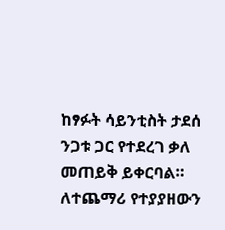ከፃፉት ሳይንቲስት ታደሰ ንጋቱ ጋር የተደረገ ቃለ መጠይቅ ይቀርባል።
ለተጨማሪ የተያያዘውን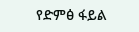የድምፅ ፋይል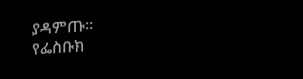ያዳምጡ።
የፌስቡክ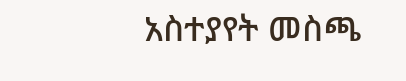አስተያየት መስጫ